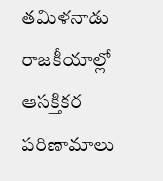తమిళనాడు రాజకీయాల్లో ఆసక్తికర పరిణామాలు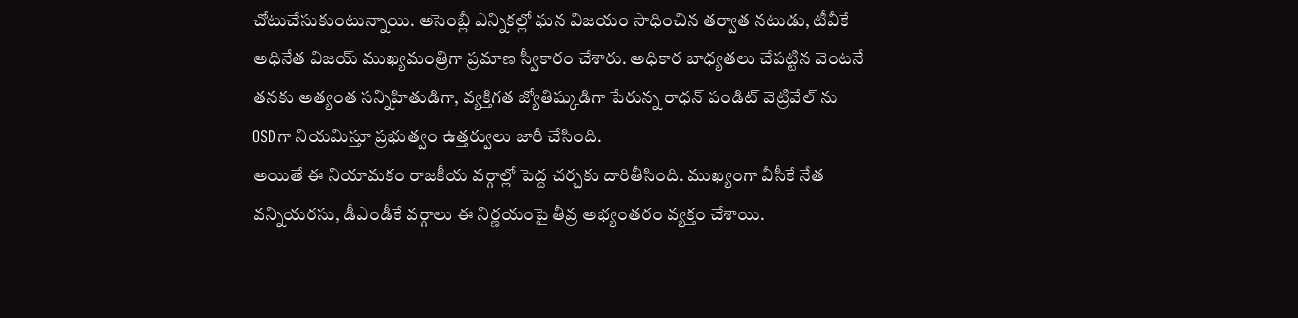చోటుచేసుకుంటున్నాయి. అసెంబ్లీ ఎన్నికల్లో ఘన విజయం సాధించిన తర్వాత నటుడు, టీవీకే అధినేత విజయ్ ముఖ్యమంత్రిగా ప్రమాణ స్వీకారం చేశారు. అధికార బాధ్యతలు చేపట్టిన వెంటనే తనకు అత్యంత సన్నిహితుడిగా, వ్యక్తిగత జ్యోతిష్కుడిగా పేరున్న రాధన్ పండిట్ వెట్రివేల్ ను OSDగా నియమిస్తూ ప్రభుత్వం ఉత్తర్వులు జారీ చేసింది.
అయితే ఈ నియామకం రాజకీయ వర్గాల్లో పెద్ద చర్చకు దారితీసింది. ముఖ్యంగా వీసీకే నేత వన్నియరసు, డీఎండీకే వర్గాలు ఈ నిర్ణయంపై తీవ్ర అభ్యంతరం వ్యక్తం చేశాయి.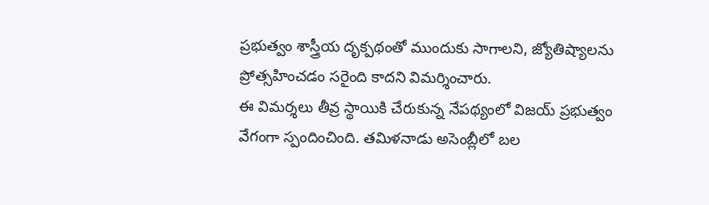ప్రభుత్వం శాస్త్రీయ దృక్పథంతో ముందుకు సాగాలని, జ్యోతిష్యాలను ప్రోత్సహించడం సరైంది కాదని విమర్శించారు.
ఈ విమర్శలు తీవ్ర స్థాయికి చేరుకున్న నేపథ్యంలో విజయ్ ప్రభుత్వం వేగంగా స్పందించింది. తమిళనాడు అసెంబ్లీలో బల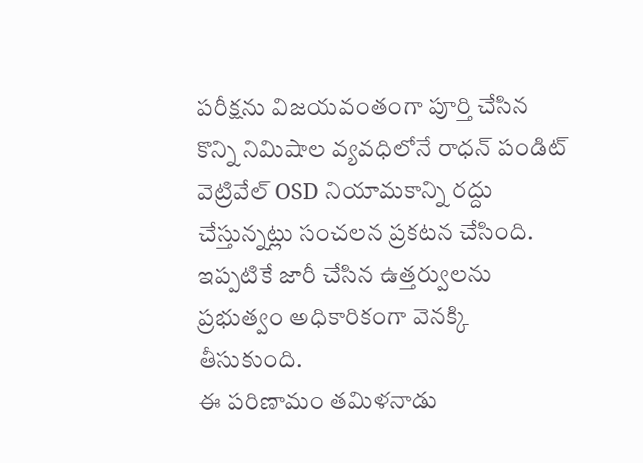పరీక్షను విజయవంతంగా పూర్తి చేసిన కొన్ని నిమిషాల వ్యవధిలోనే రాధన్ పండిట్ వెట్రివేల్ OSD నియామకాన్ని రద్దు చేస్తున్నట్లు సంచలన ప్రకటన చేసింది. ఇప్పటికే జారీ చేసిన ఉత్తర్వులను ప్రభుత్వం అధికారికంగా వెనక్కి తీసుకుంది.
ఈ పరిణామం తమిళనాడు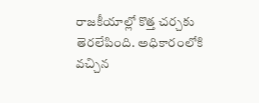రాజకీయాల్లో కొత్త చర్చకు తెరలేపింది. అధికారంలోకి వచ్చిన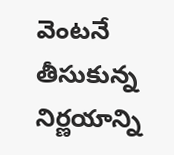వెంటనే తీసుకున్న నిర్ణయాన్ని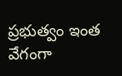ప్రభుత్వం ఇంత వేగంగా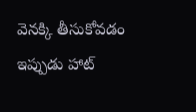వెనక్కి తీసుకోవడం ఇప్పుడు హాట్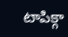టాపిక్గా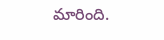మారింది.